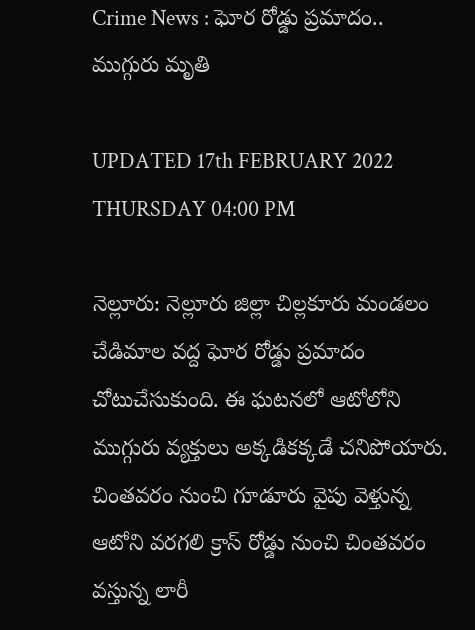Crime News : ఘోర రోడ్డు ప్రమాదం.. ముగ్గురు మృతి

UPDATED 17th FEBRUARY 2022 THURSDAY 04:00 PM

నెల్లూరు: నెల్లూరు జిల్లా చిల్లకూరు మండలం చేడిమాల వద్ద ఘోర రోడ్డు ప్రమాదం చోటుచేసుకుంది. ఈ ఘటనలో ఆటోలోని ముగ్గురు వ్యక్తులు అక్కడికక్కడే చనిపోయారు. చింతవరం నుంచి గూడూరు వైపు వెళ్తున్న ఆటోని వరగలి క్రాస్‌ రోడ్డు నుంచి చింతవరం వస్తున్న లారీ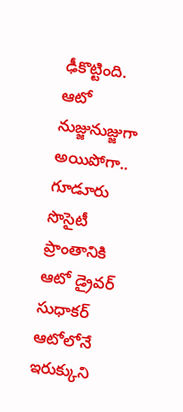ఢీకొట్టింది. ఆటో నుజ్జునుజ్జుగా అయిపోగా.. గూడూరు సొసైటీ ప్రాంతానికి ఆటో డ్రైవర్ సుధాకర్ ఆటోలోనే ఇరుక్కుని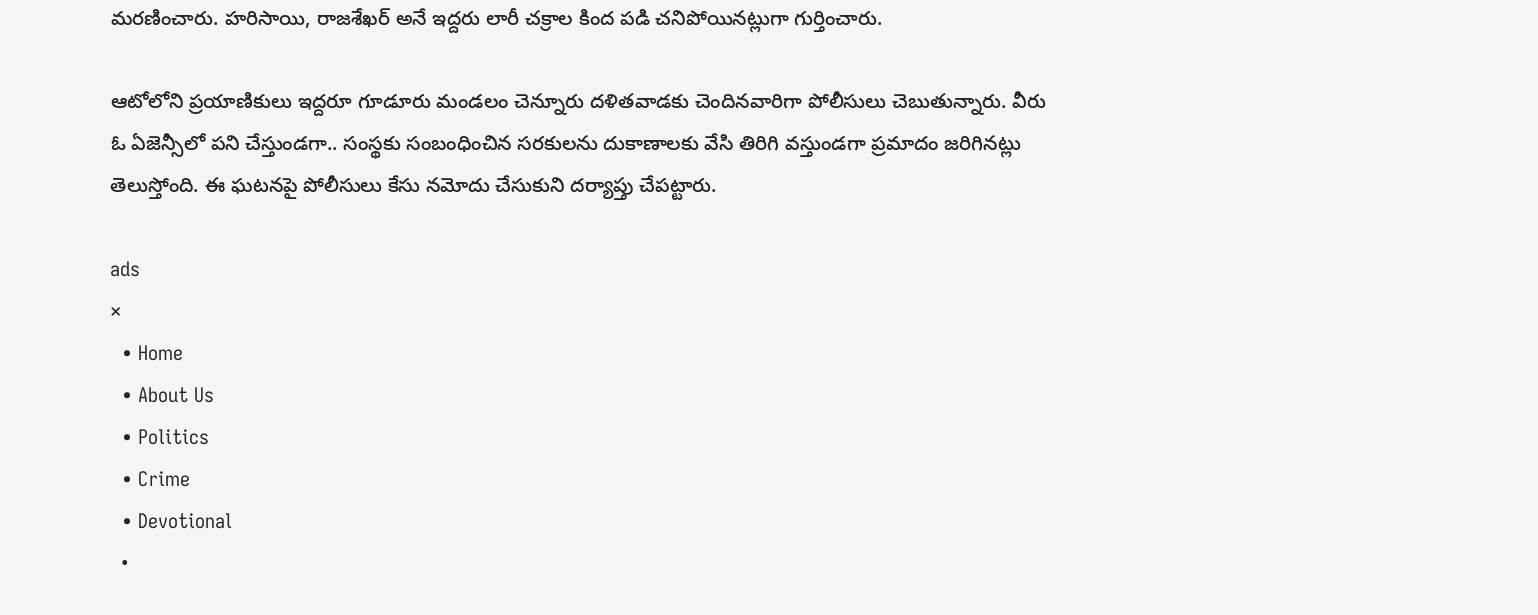మరణించారు. హరిసాయి, రాజశేఖర్ అనే ఇద్దరు లారీ చక్రాల కింద పడి చనిపోయినట్లుగా గుర్తించారు.

ఆటోలోని ప్రయాణికులు ఇద్దరూ గూడూరు మండలం చెన్నూరు దళితవాడకు చెందినవారిగా పోలీసులు చెబుతున్నారు. వీరు ఓ ఏజెన్సీలో పని చేస్తుండగా.. సంస్థకు సంబంధించిన సరకులను దుకాణాలకు వేసి తిరిగి వస్తుండగా ప్రమాదం జరిగినట్లు తెలుస్తోంది. ఈ ఘటనపై పోలీసులు కేసు నమోదు చేసుకుని దర్యాప్తు చేపట్టారు.

ads
×
  • Home
  • About Us
  • Politics
  • Crime
  • Devotional
  •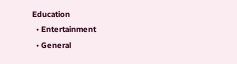Education
  • Entertainment
  • General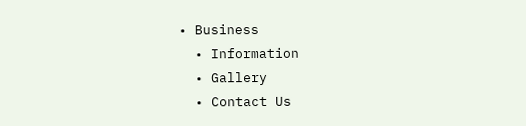• Business
  • Information
  • Gallery
  • Contact Us